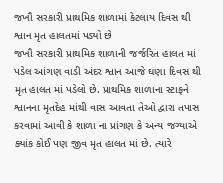જખૌ સરકારી પ્રાથમિક શાળામાં કેટલાય દિવસ થી શ્વાન મૃત હાલતમાં પડ્યો છે
જખૌ સરકારી પ્રાથમિક શાળાની જર્જરિત હાલત માં પડેલ આંગણ વાડી અંદર શ્વાન આજે ઘણા દિવસ થી મૃત હાલત માં પડેલો છે. પ્રાથમિક શાળાના સ્ટાફને શ્વાનના મૃતદેહ માંથી વાસ આવતા તેઓ દ્વારા તપાસ કરવામાં આવી કે શાળા ના પ્રાંગણ કે અન્ય જગ્યાએ ક્યાંક કોઈ પણ જીવ મૃત હાલત માં છે. ત્યારે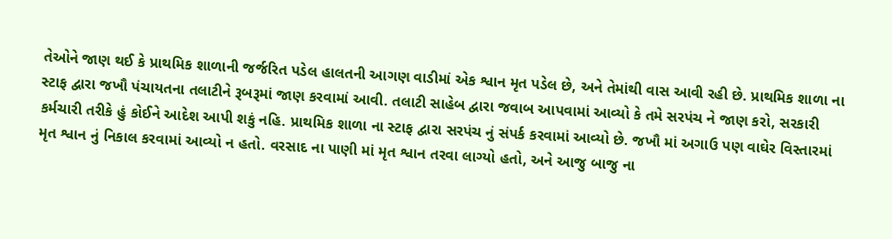તેઓને જાણ થઈ કે પ્રાથમિક શાળાની જર્જરિત પડેલ હાલતની આગણ વાડીમાં એક શ્વાન મૃત પડેલ છે, અને તેમાંથી વાસ આવી રહી છે. પ્રાથમિક શાળા ના સ્ટાફ દ્વારા જખૌ પંચાયતના તલાટીને રૂબરૂમાં જાણ કરવામાં આવી. તલાટી સાહેબ દ્વારા જવાબ આપવામાં આવ્યો કે તમે સરપંચ ને જાણ કરો, સરકારી કર્મચારી તરીકે હું કોઈને આદેશ આપી શકું નહિ. પ્રાથમિક શાળા ના સ્ટાફ દ્વારા સરપંચ નું સંપર્ક કરવામાં આવ્યો છે. જખૌ માં અગાઉ પણ વાઘેર વિસ્તારમાં મૃત શ્વાન નું નિકાલ કરવામાં આવ્યો ન હતો. વરસાદ ના પાણી માં મૃત શ્વાન તરવા લાગ્યો હતો, અને આજુ બાજુ ના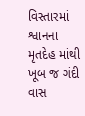વિસ્તારમાં શ્વાનના મૃતદેહ માંથી ખૂબ જ ગંદી વાસ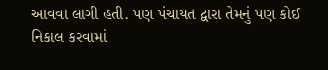આવવા લાગી હતી. પણ પંચાયત દ્વારા તેમનું પણ કોઈ નિકાલ કરવામાં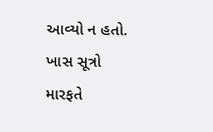આવ્યો ન હતો.
ખાસ સૂત્રો મારફતે